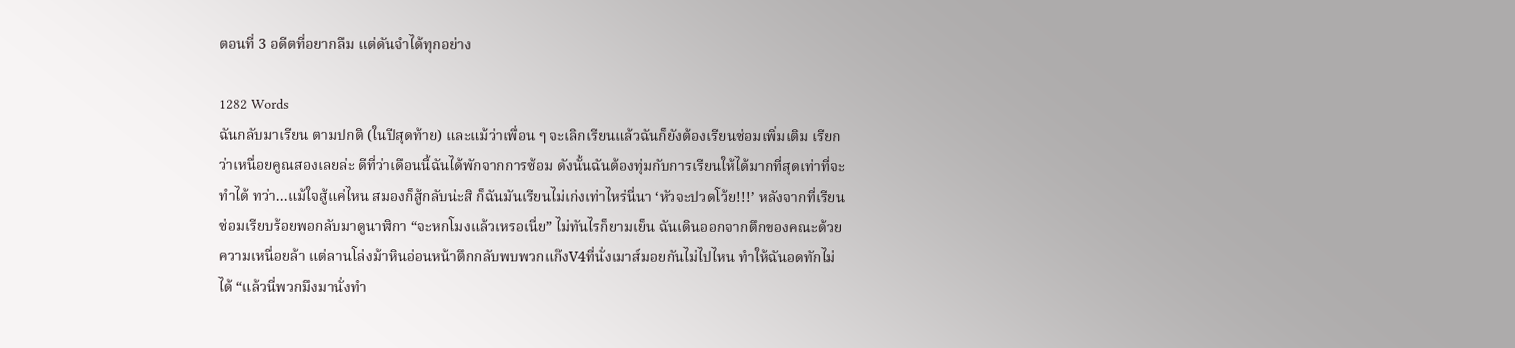ตอนที่ 3 อดีตที่อยากลืม แต่ดันจำได้ทุกอย่าง

1282 Words
ฉันกลับมาเรียน ตามปกติ (ในปีสุดท้าย) และแม้ว่าเพื่อน ๆ จะเลิกเรียนแล้วฉันก็ยังต้องเรียนซ่อมเพิ่มเติม เรียกว่าเหนื่อยคูณสองเลยล่ะ ดีที่ว่าเดือนนี้ฉันได้พักจากการซ้อม ดังนั้นฉันต้องทุ่มกับการเรียนให้ได้มากที่สุดเท่าที่จะทำได้ ทว่า...แม้ใจสู้แค่ไหน สมองก็สู้กลับน่ะสิ ก็ฉันมันเรียนไม่เก่งเท่าไหร่นี่นา ‘หัวจะปวดโว้ย!!!’ หลังจากที่เรียนซ่อมเรียบร้อยพอกลับมาดูนาฬิกา “จะหกโมงแล้วเหรอเนี่ย” ไม่ทันไรก็ยามเย็น ฉันเดินออกจากตึกของคณะด้วยความเหนื่อยล้า แต่ลานโล่งม้าหินอ่อนหน้าตึกกลับพบพวกแก๊งV4ที่นั่งเมาส์มอยกันไม่ไปไหน ทำให้ฉันอดทักไม่ได้ “แล้วนี่พวกมึงมานั่งทำ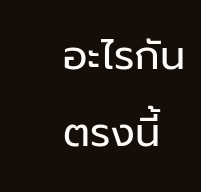อะไรกันตรงนี้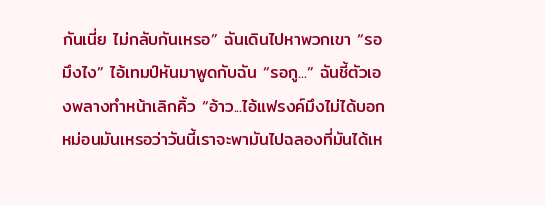กันเนี่ย ไม่กลับกันเหรอ” ฉันเดินไปหาพวกเขา “รอมึงไง” ไอ้เทมป์หันมาพูดกับฉัน “รอกู...” ฉันชี้ตัวเองพลางทำหน้าเลิกคิ้ว “อ้าว...ไอ้แฟรงค์มึงไม่ได้บอกหม่อนมันเหรอว่าวันนี้เราจะพามันไปฉลองที่มันได้เห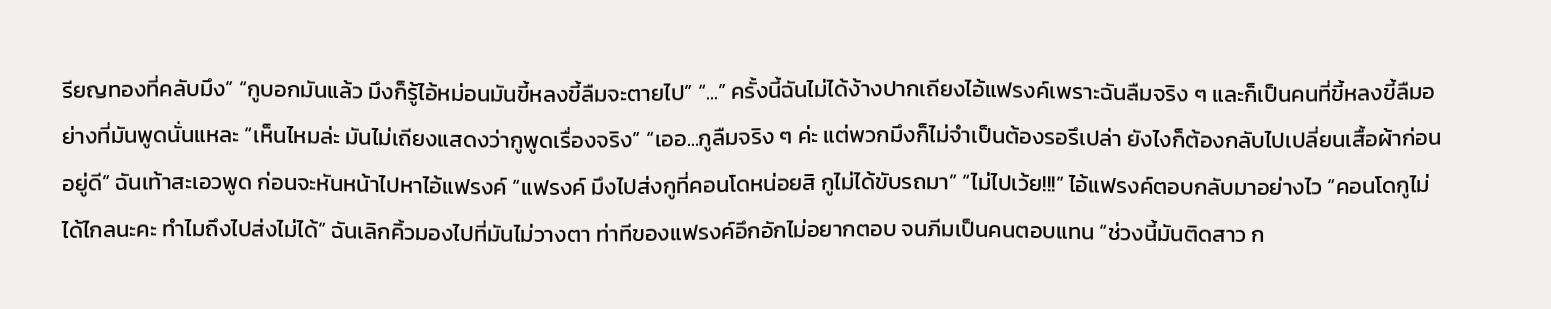รียญทองที่คลับมึง” “กูบอกมันแล้ว มึงก็รู้ไอ้หม่อนมันขี้หลงขี้ลืมจะตายไป” “...” ครั้งนี้ฉันไม่ได้ง้างปากเถียงไอ้แฟรงค์เพราะฉันลืมจริง ๆ และก็เป็นคนที่ขี้หลงขี้ลืมอย่างที่มันพูดนั่นแหละ “เห็นไหมล่ะ มันไม่เถียงแสดงว่ากูพูดเรื่องจริง” “เออ...กูลืมจริง ๆ ค่ะ แต่พวกมึงก็ไม่จำเป็นต้องรอรึเปล่า ยังไงก็ต้องกลับไปเปลี่ยนเสื้อผ้าก่อนอยู่ดี” ฉันเท้าสะเอวพูด ก่อนจะหันหน้าไปหาไอ้แฟรงค์ “แฟรงค์ มึงไปส่งกูที่คอนโดหน่อยสิ กูไม่ได้ขับรถมา” “ไม่ไปเว้ย!!!” ไอ้แฟรงค์ตอบกลับมาอย่างไว “คอนโดกูไม่ได้ไกลนะคะ ทำไมถึงไปส่งไม่ได้” ฉันเลิกคิ้วมองไปที่มันไม่วางตา ท่าทีของแฟรงค์อึกอักไม่อยากตอบ จนภีมเป็นคนตอบแทน “ช่วงนี้มันติดสาว ก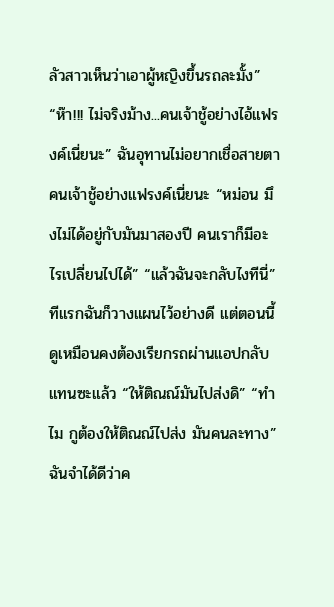ลัวสาวเห็นว่าเอาผู้หญิงขึ้นรถละมั้ง” “ห๊า!!! ไม่จริงม้าง...คนเจ้าชู้อย่างไอ้แฟรงค์เนี่ยนะ” ฉันอุทานไม่อยากเชื่อสายตา คนเจ้าชู้อย่างแฟรงค์เนี่ยนะ “หม่อน มึงไม่ได้อยู่กับมันมาสองปี คนเราก็มีอะไรเปลี่ยนไปได้” “แล้วฉันจะกลับไงทีนี่” ทีแรกฉันก็วางแผนไว้อย่างดี แต่ตอนนี้ดูเหมือนคงต้องเรียกรถผ่านแอปกลับแทนซะแล้ว “ให้ติณณ์มันไปส่งดิ” “ทำไม กูต้องให้ติณณ์ไปส่ง มันคนละทาง” ฉันจำได้ดีว่าค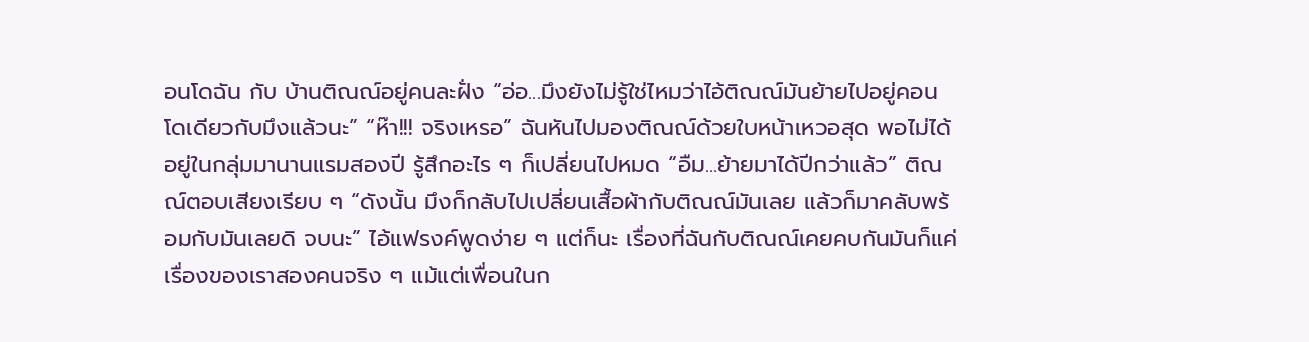อนโดฉัน กับ บ้านติณณ์อยู่คนละฝั่ง “อ่อ...มึงยังไม่รู้ใช่ไหมว่าไอ้ติณณ์มันย้ายไปอยู่คอนโดเดียวกับมึงแล้วนะ” “ห๊า!!! จริงเหรอ” ฉันหันไปมองติณณ์ด้วยใบหน้าเหวอสุด พอไม่ได้อยู่ในกลุ่มมานานแรมสองปี รู้สึกอะไร ๆ ก็เปลี่ยนไปหมด “อืม...ย้ายมาได้ปีกว่าแล้ว” ติณณ์ตอบเสียงเรียบ ๆ “ดังนั้น มึงก็กลับไปเปลี่ยนเสื้อผ้ากับติณณ์มันเลย แล้วก็มาคลับพร้อมกับมันเลยดิ จบนะ” ไอ้แฟรงค์พูดง่าย ๆ แต่ก็นะ เรื่องที่ฉันกับติณณ์เคยคบกันมันก็แค่เรื่องของเราสองคนจริง ๆ แม้แต่เพื่อนในก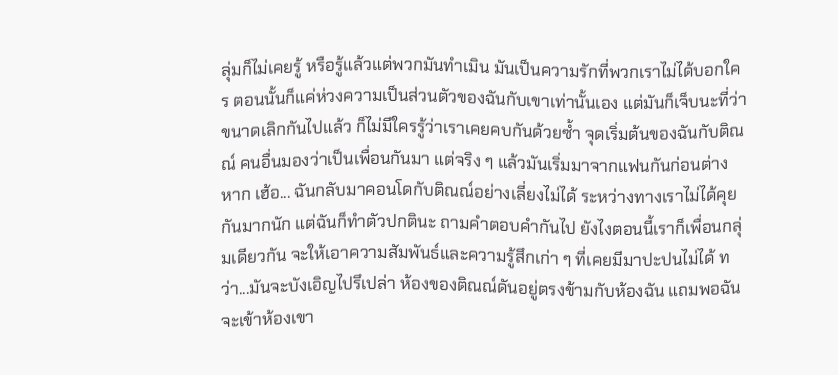ลุ่มก็ไม่เคยรู้ หรือรู้แล้วแต่พวกมันทำเมิน มันเป็นความรักที่พวกเราไม่ได้บอกใคร ตอนนั้นก็แค่ห่วงความเป็นส่วนตัวของฉันกับเขาเท่านั้นเอง แต่มันก็เจ็บนะที่ว่าขนาดเลิกกันไปแล้ว ก็ไม่มีใครรู้ว่าเราเคยคบกันด้วยซ้ำ จุดเริ่มต้นของฉันกับติณณ์ คนอื่นมองว่าเป็นเพื่อนกันมา แต่จริง ๆ แล้วมันเริ่มมาจากแฟนกันก่อนต่างหาก เฮ้อ... ฉันกลับมาคอนโดกับติณณ์อย่างเลี่ยงไม่ได้ ระหว่างทางเราไม่ได้คุยกันมากนัก แต่ฉันก็ทำตัวปกตินะ ถามคำตอบคำกันไป ยังไงตอนนี้เราก็เพื่อนกลุ่มเดียวกัน จะให้เอาความสัมพันธ์และความรู้สึกเก่า ๆ ที่เคยมีมาปะปนไม่ได้ ทว่า...มันจะบังเอิญไปรึเปล่า ห้องของติณณ์ดันอยู่ตรงข้ามกับห้องฉัน แถมพอฉันจะเข้าห้องเขา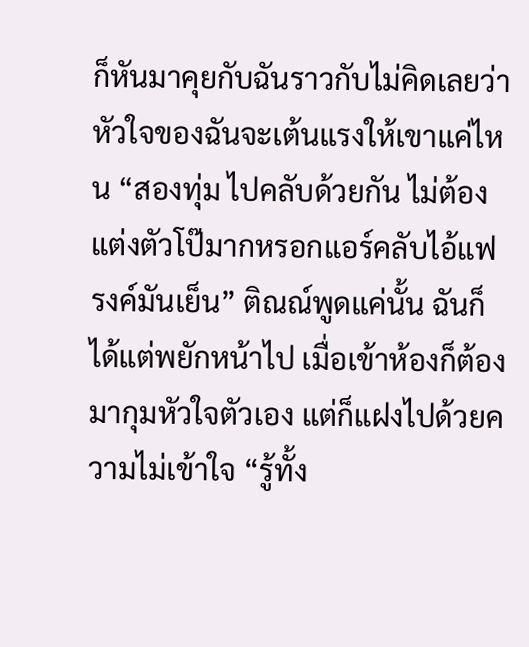ก็หันมาคุยกับฉันราวกับไม่คิดเลยว่าหัวใจของฉันจะเต้นแรงให้เขาแค่ไหน “สองทุ่ม ไปคลับด้วยกัน ไม่ต้องแต่งตัวโป๊มากหรอกแอร์คลับไอ้แฟรงค์มันเย็น” ติณณ์พูดแค่นั้น ฉันก็ได้แต่พยักหน้าไป เมื่อเข้าห้องก็ต้องมากุมหัวใจตัวเอง แต่ก็แฝงไปด้วยความไม่เข้าใจ “รู้ทั้ง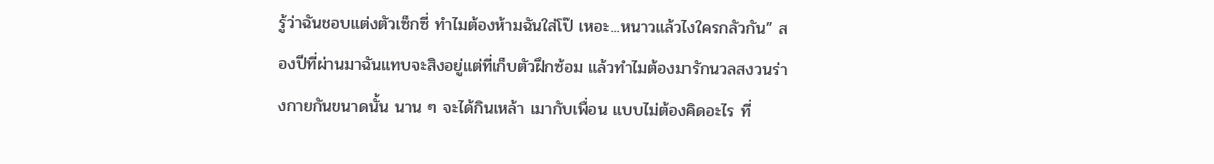รู้ว่าฉันชอบแต่งตัวเซ็กซี่ ทำไมต้องห้ามฉันใส่โป๊ เหอะ...หนาวแล้วไงใครกลัวกัน” สองปีที่ผ่านมาฉันแทบจะสิงอยู่แต่ที่เก็บตัวฝึกซ้อม แล้วทำไมต้องมารักนวลสงวนร่างกายกันขนาดนั้น นาน ๆ จะได้กินเหล้า เมากับเพื่อน แบบไม่ต้องคิดอะไร ที่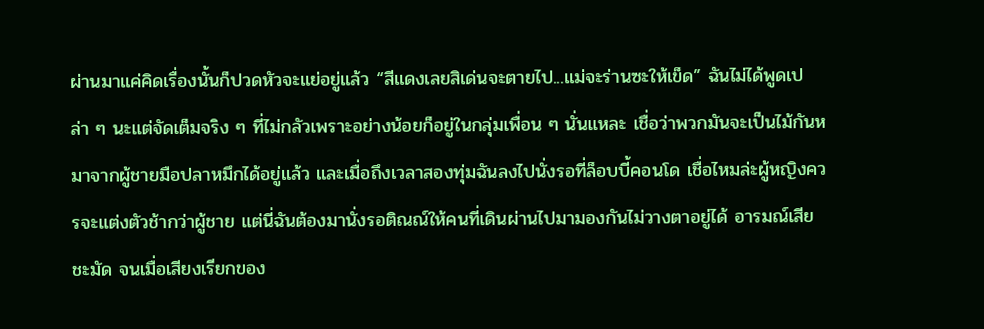ผ่านมาแค่คิดเรื่องนั้นก็ปวดหัวจะแย่อยู่แล้ว “สีแดงเลยสิเด่นจะตายไป...แม่จะร่านซะให้เข็ด” ฉันไม่ได้พูดเปล่า ๆ นะแต่จัดเต็มจริง ๆ ที่ไม่กลัวเพราะอย่างน้อยก็อยู่ในกลุ่มเพื่อน ๆ นั่นแหละ เชื่อว่าพวกมันจะเป็นไม้กันหมาจากผู้ชายมือปลาหมึกได้อยู่แล้ว และเมื่อถึงเวลาสองทุ่มฉันลงไปนั่งรอที่ล็อบบี้คอนโด เชื่อไหมล่ะผู้หญิงควรจะแต่งตัวช้ากว่าผู้ชาย แต่นี่ฉันต้องมานั่งรอติณณ์ให้คนที่เดินผ่านไปมามองกันไม่วางตาอยู่ได้ อารมณ์เสียชะมัด จนเมื่อเสียงเรียกของ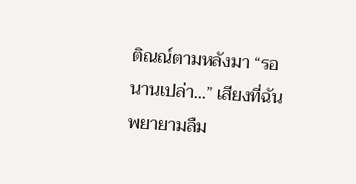ติณณ์ตามหลังมา “รอนานเปล่า...” เสียงที่ฉันพยายามลืม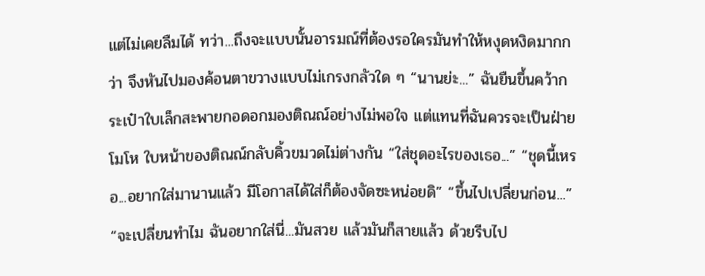แต่ไม่เคยลืมได้ ทว่า...ถึงจะแบบนั้นอารมณ์ที่ต้องรอใครมันทำให้หงุดหงิดมากกว่า จึงหันไปมองค้อนตาขวางแบบไม่เกรงกลัวใด ๆ “นานย่ะ...” ฉันยืนขึ้นคว้ากระเป๋าใบเล็กสะพายกอดอกมองติณณ์อย่างไม่พอใจ แต่แทนที่ฉันควรจะเป็นฝ่ายโมโห ใบหน้าของติณณ์กลับคิ้วขมวดไม่ต่างกัน “ใส่ชุดอะไรของเธอ...” “ชุดนี้เหรอ...อยากใส่มานานแล้ว มีโอกาสได้ใส่ก็ต้องจัดซะหน่อยดิ” “ขึ้นไปเปลี่ยนก่อน...” “จะเปลี่ยนทำไม ฉันอยากใส่นี่...มันสวย แล้วมันก็สายแล้ว ด้วยรีบไป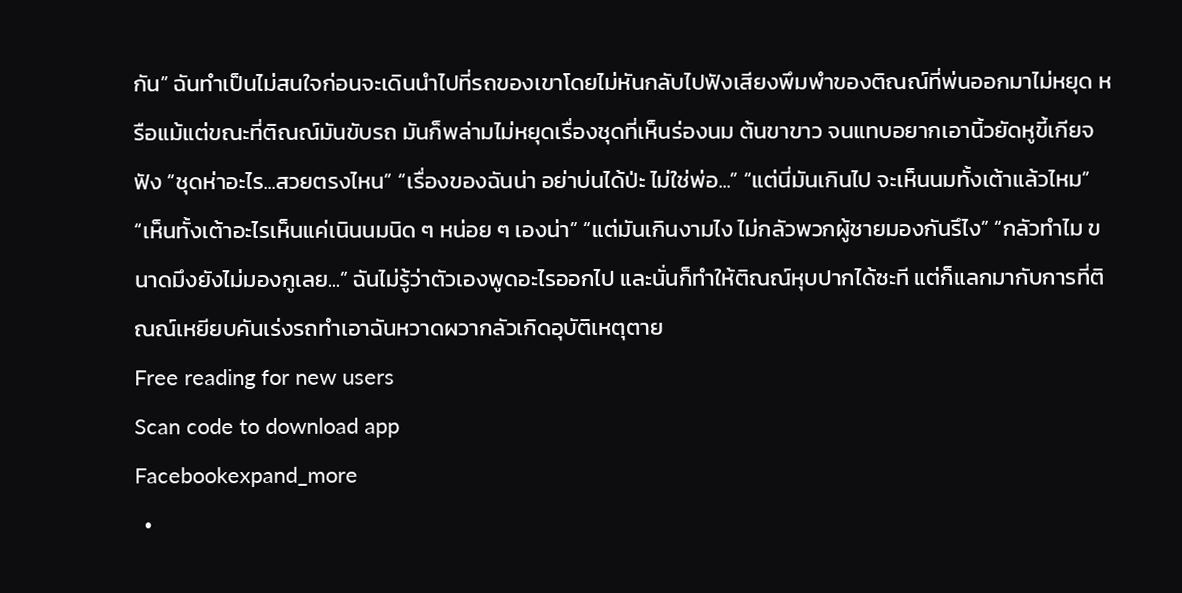กัน” ฉันทำเป็นไม่สนใจก่อนจะเดินนำไปที่รถของเขาโดยไม่หันกลับไปฟังเสียงพึมพำของติณณ์ที่พ่นออกมาไม่หยุด หรือแม้แต่ขณะที่ติณณ์มันขับรถ มันก็พล่ามไม่หยุดเรื่องชุดที่เห็นร่องนม ต้นขาขาว จนแทบอยากเอานิ้วยัดหูขี้เกียจฟัง “ชุดห่าอะไร...สวยตรงไหน” “เรื่องของฉันน่า อย่าบ่นได้ป่ะ ไม่ใช่พ่อ...” “แต่นี่มันเกินไป จะเห็นนมทั้งเต้าแล้วไหม” “เห็นทั้งเต้าอะไรเห็นแค่เนินนมนิด ๆ หน่อย ๆ เองน่า” “แต่มันเกินงามไง ไม่กลัวพวกผู้ชายมองกันรึไง” “กลัวทำไม ขนาดมึงยังไม่มองกูเลย...” ฉันไม่รู้ว่าตัวเองพูดอะไรออกไป และนั่นก็ทำให้ติณณ์หุบปากได้ซะที แต่ก็แลกมากับการที่ติณณ์เหยียบคันเร่งรถทำเอาฉันหวาดผวากลัวเกิดอุบัติเหตุตาย
Free reading for new users
Scan code to download app
Facebookexpand_more
  •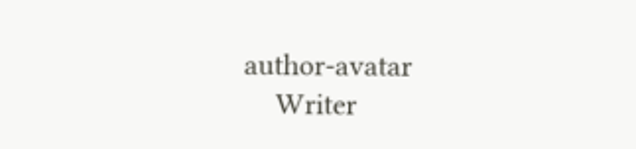author-avatar
    Writer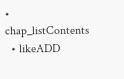• chap_listContents
  • likeADD